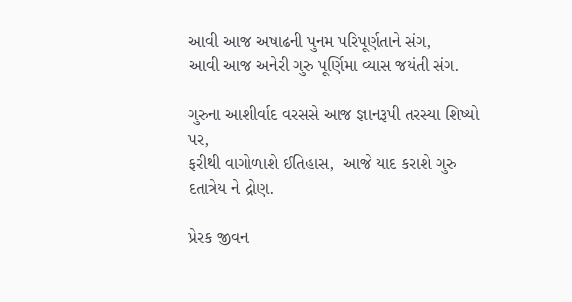આવી આજ અષાઢની પુનમ પરિપૂર્ણતાને સંગ,
આવી આજ અનેરી ગુરુ પૂર્ણિમા વ્યાસ જયંતી સંગ.

ગુરુના આશીર્વાદ વરસસે આજ જ્ઞાનરૂપી તરસ્યા શિષ્યો પર,
ફરીથી વાગોળાશે ઈતિહાસ,  આજે યાદ કરાશે ગુરુ દતાત્રેય ને દ્રોણ.

પ્રેરક જીવન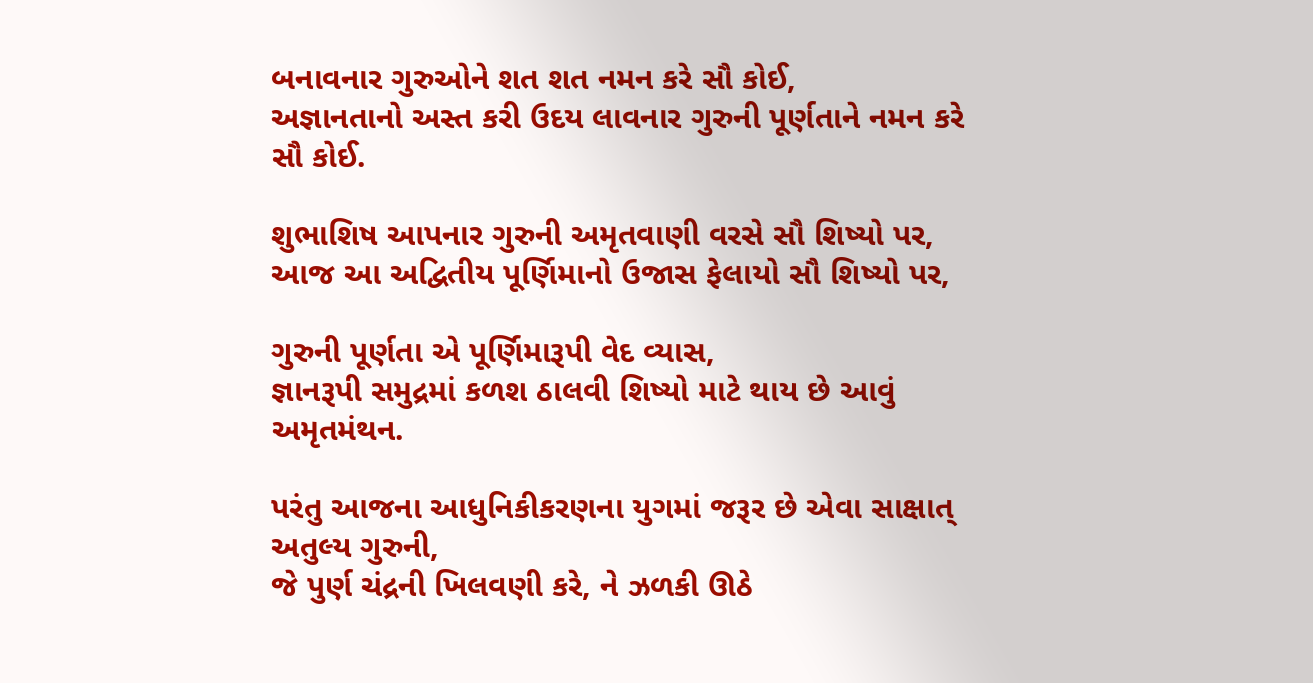બનાવનાર ગુરુઓને શત શત નમન કરે સૌ કોઈ,
અજ્ઞાનતાનો અસ્ત કરી ઉદય લાવનાર ગુરુની પૂર્ણતાને નમન કરે સૌ કોઈ.

શુભાશિષ આપનાર ગુરુની અમૃતવાણી વરસે સૌ શિષ્યો પર,
આજ આ અદ્વિતીય પૂર્ણિમાનો ઉજાસ ફેલાયો સૌ શિષ્યો પર,

ગુરુની પૂર્ણતા એ પૂર્ણિમારૂપી વેદ વ્યાસ,
જ્ઞાનરૂપી સમુદ્રમાં કળશ ઠાલવી શિષ્યો માટે થાય છે આવું અમૃતમંથન.

પરંતુ આજના આધુનિકીકરણના યુગમાં જરૂર છે એવા સાક્ષાત્ અતુલ્ય ગુરુની,
જે પુર્ણ ચંદ્રની ખિલવણી કરે, ને ઝળકી ઊઠે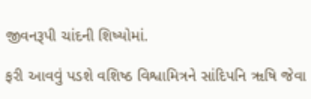જીવનરૂપી ચાંદની શિષ્યોમાં.

ફરી આવવું પડશે વશિષ્ઠ વિશ્વામિત્રને સાંદિપનિ ૠષિ જેવા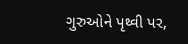ગુરુઓને પૃથ્વી પર,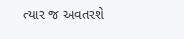ત્યાર જ અવતરશે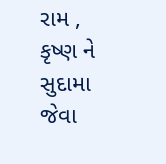રામ , કૃષ્ણ ને સુદામા જેવા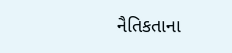નૈતિકતાના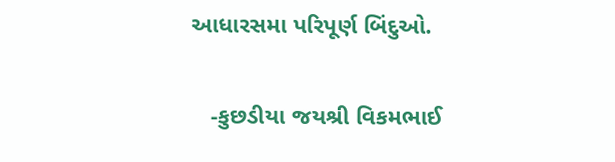આધારસમા પરિપૂર્ણ બિંદુઓ.


   -કુછડીયા જયશ્રી વિકમભાઈ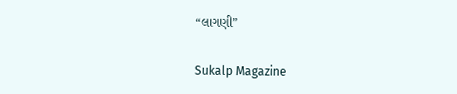“લાગણી”

Sukalp Magazine